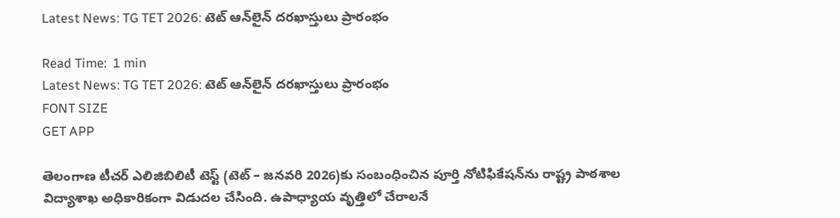Latest News: TG TET 2026: టెట్‌ ఆన్‌లైన్‌ దరఖాస్తులు ప్రారంభం

Read Time:  1 min
Latest News: TG TET 2026: టెట్‌ ఆన్‌లైన్‌ దరఖాస్తులు ప్రారంభం
FONT SIZE
GET APP

తెలంగాణ టీచర్ ఎలిజిబిలిటీ టెస్ట్ (టెట్ – జనవరి 2026)కు సంబంధించిన పూర్తి నోటిఫికేషన్‌ను రాష్ట్ర పాఠశాల విద్యాశాఖ అధికారికంగా విడుదల చేసింది. ఉపాధ్యాయ వృత్తిలో చేరాలనే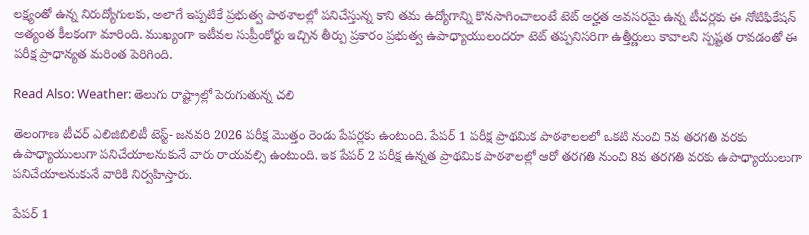లక్ష్యంతో ఉన్న నిరుద్యోగులకు, అలాగే ఇప్పటికే ప్రభుత్వ పాఠశాలల్లో పనిచేస్తున్న కాని తమ ఉద్యోగాన్ని కొనసాగించాలంటే టెట్ అర్హత అవసరమై ఉన్న టీచర్లకు ఈ నోటిఫికేషన్ అత్యంత కీలకంగా మారింది. ముఖ్యంగా ఇటీవల సుప్రీంకోర్టు ఇచ్చిన తీర్పు ప్రకారం ప్రభుత్వ ఉపాధ్యాయులందరూ టెట్ తప్పనిసరిగా ఉత్తీర్ణులు కావాలని స్పష్టత రావడంతో ఈ పరీక్ష ప్రాధాన్యత మరింత పెరిగింది.

Read Also: Weather: తెలుగు రాష్ట్రాల్లో పెరుగుతున్న చలి

తెలంగాణ టీచర్‌ ఎలిజిబిలిటీ టెస్ట్‌- జనవరి 2026 పరీక్ష మొత్తం రెండు పేపర్లకు ఉంటుంది. పేపర్ 1 పరీక్ష ప్రాథమిక పాఠశాలలలో ఒకటి నుంచి 5వ తరగతి వరకు ఉపాధ్యాయులుగా పనిచేయాలనుకునే వారు రాయవల్సి ఉంటుంది. ఇక పేపర్ 2 పరీక్ష ఉన్నత ప్రాథమిక పాఠశాలల్లో ఆరో తరగతి నుంచి 8వ తరగతి వరకు ఉపాధ్యాయులుగా పనిచేయాలనుకునే వారికి నిర్వహిస్తారు.

పేపర్ 1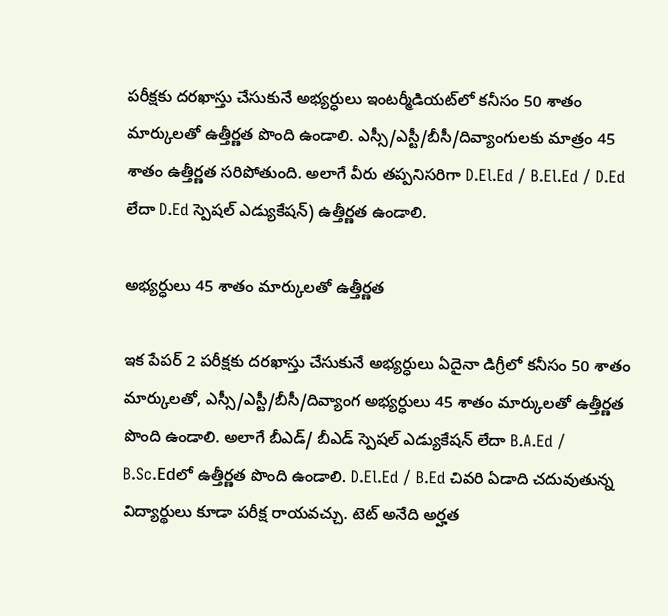పరీక్షకు దరఖాస్తు చేసుకునే అభ్యర్ధులు ఇంటర్మీడియట్‌లో కనీసం 50 శాతం మార్కులతో ఉత్తీర్ణత పొంది ఉండాలి. ఎస్సీ/ఎస్టీ/బీసీ/దివ్యాంగులకు మాత్రం 45 శాతం ఉత్తీర్ణత సరిపోతుంది. అలాగే వీరు తప్పనిసరిగా D.El.Ed / B.El.Ed / D.Ed లేదా D.Ed స్పెషల్‌ ఎడ్యుకేషన్‌) ఉత్తీర్ణత ఉండాలి.

అభ్యర్ధులు 45 శాతం మార్కులతో ఉత్తీర్ణత

ఇక పేపర్ 2 పరీక్షకు దరఖాస్తు చేసుకునే అభ్యర్ధులు ఏదైనా డిగ్రీలో కనీసం 50 శాతం మార్కులతో, ఎస్సీ/ఎస్టీ/బీసీ/దివ్యాంగ అభ్యర్ధులు 45 శాతం మార్కులతో ఉత్తీర్ణత పొంది ఉండాలి. అలాగే బీఎడ్‌/ బీఎడ్‌ స్పెషల్‌ ఎడ్యుకేషన్‌ లేదా B.A.Ed / B.Sc.Edలో ఉత్తీర్ణత పొంది ఉండాలి. D.El.Ed / B.Ed చివరి ఏడాది చదువుతున్న విద్యార్థులు కూడా పరీక్ష రాయవచ్చు. టెట్‌ అనేది అర్హత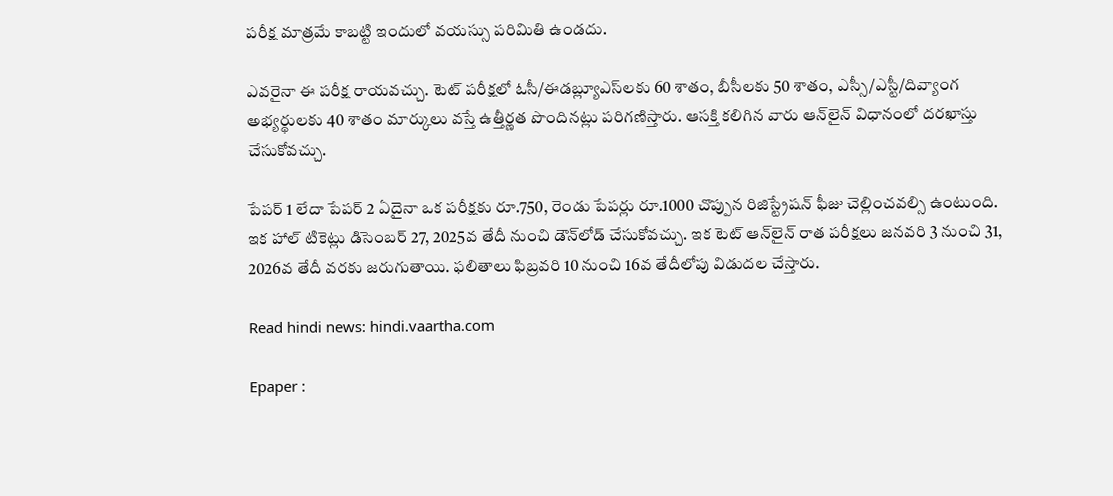పరీక్ష మాత్రమే కాబట్టి ఇందులో వయస్సు పరిమితి ఉండదు.

ఎవరైనా ఈ పరీక్ష రాయవచ్చు. టెట్ పరీక్షలో ఓసీ/ఈడబ్ల్యూఎస్‌లకు 60 శాతం, బీసీలకు 50 శాతం, ఎస్సీ/ఎస్టీ/దివ్యాంగ అభ్యర్థులకు 40 శాతం మార్కులు వస్తే ఉత్తీర్ణత పొందినట్లు పరిగణిస్తారు. ఆసక్తి కలిగిన వారు ఆన్‌లైన్‌ విధానంలో దరఖాస్తు చేసుకోవచ్చు.

పేపర్‌ 1 లేదా పేపర్‌ 2 ఏదైనా ఒక పరీక్షకు రూ.750, రెండు పేపర్లు రూ.1000 చొప్పున రిజిస్ట్రేషన్‌ ఫీజు చెల్లించవల్సి ఉంటుంది. ఇక హాల్‌ టికెట్లు డిసెంబర్‌ 27, 2025వ తేదీ నుంచి డౌన్‌లోడ్ చేసుకోవచ్చు. ఇక టెట్ ఆన్‌లైన్‌ రాత పరీక్షలు జనవరి 3 నుంచి 31, 2026వ తేదీ వరకు జరుగుతాయి. ఫలితాలు ఫిబ్రవరి 10 నుంచి 16వ తేదీలోపు విడుదల చేస్తారు.

Read hindi news: hindi.vaartha.com

Epaper :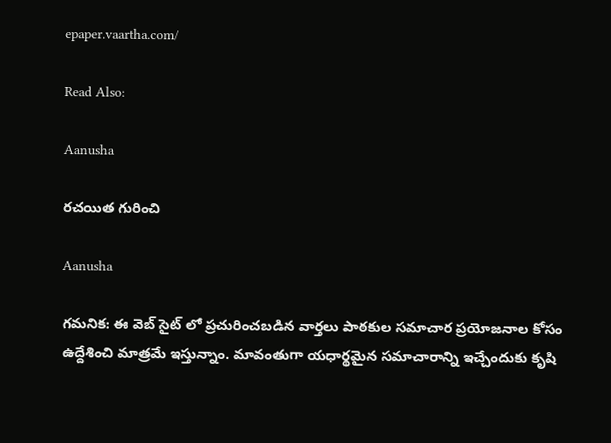epaper.vaartha.com/

Read Also:

Aanusha

రచయిత గురించి

Aanusha

గమనిక: ఈ వెబ్ సైట్ లో ప్రచురించబడిన వార్తలు పాఠకుల సమాచార ప్రయోజనాల కోసం ఉద్దేశించి మాత్రమే ఇస్తున్నాం. మావంతుగా యధార్థమైన సమాచారాన్ని ఇచ్చేందుకు కృషి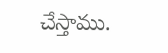చేస్తాము.